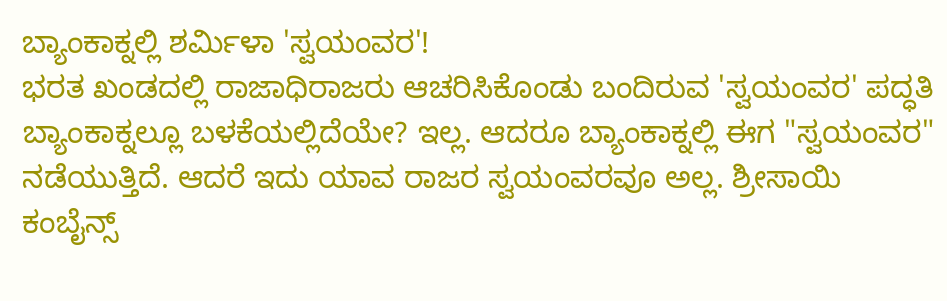ಬ್ಯಾಂಕಾಕ್ನಲ್ಲಿ ಶರ್ಮಿಳಾ 'ಸ್ವಯಂವರ'!
ಭರತ ಖಂಡದಲ್ಲಿ ರಾಜಾಧಿರಾಜರು ಆಚರಿಸಿಕೊಂಡು ಬಂದಿರುವ 'ಸ್ವಯಂವರ' ಪದ್ಧತಿ ಬ್ಯಾಂಕಾಕ್ನಲ್ಲೂ ಬಳಕೆಯಲ್ಲಿದೆಯೇ? ಇಲ್ಲ. ಆದರೂ ಬ್ಯಾಂಕಾಕ್ನಲ್ಲಿ ಈಗ "ಸ್ವಯಂವರ" ನಡೆಯುತ್ತಿದೆ. ಆದರೆ ಇದು ಯಾವ ರಾಜರ ಸ್ವಯಂವರವೂ ಅಲ್ಲ. ಶ್ರೀಸಾಯಿ ಕಂಬೈನ್ಸ್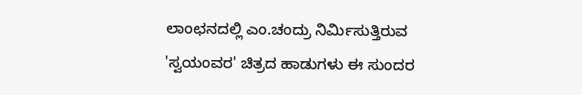ಲಾಂಛನದಲ್ಲಿ ಎಂ.ಚಂದ್ರು ನಿರ್ಮಿಸುತ್ತಿರುವ 'ಸ್ವಯಂವರ' ಚಿತ್ರದ ಹಾಡುಗಳು ಈ ಸುಂದರ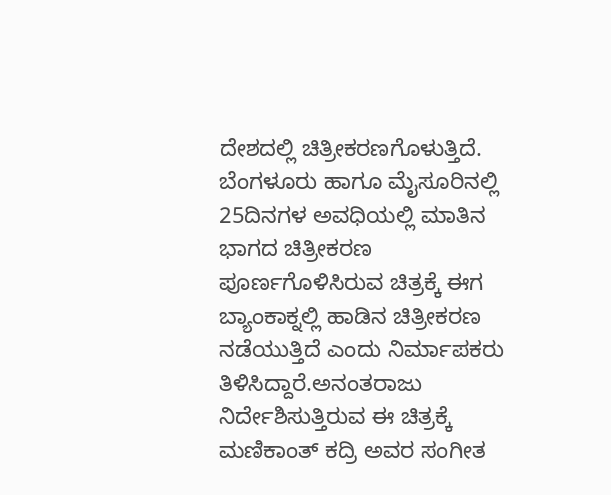ದೇಶದಲ್ಲಿ ಚಿತ್ರೀಕರಣಗೊಳುತ್ತಿದೆ.
ಬೆಂಗಳೂರು ಹಾಗೂ ಮೈಸೂರಿನಲ್ಲಿ 25ದಿನಗಳ ಅವಧಿಯಲ್ಲಿ ಮಾತಿನ ಭಾಗದ ಚಿತ್ರೀಕರಣ ಪೂರ್ಣಗೊಳಿಸಿರುವ ಚಿತ್ರಕ್ಕೆ ಈಗ ಬ್ಯಾಂಕಾಕ್ನಲ್ಲಿ ಹಾಡಿನ ಚಿತ್ರೀಕರಣ ನಡೆಯುತ್ತಿದೆ ಎಂದು ನಿರ್ಮಾಪಕರು ತಿಳಿಸಿದ್ದಾರೆ.ಅನಂತರಾಜು ನಿರ್ದೇಶಿಸುತ್ತಿರುವ ಈ ಚಿತ್ರಕ್ಕೆ ಮಣಿಕಾಂತ್ ಕದ್ರಿ ಅವರ ಸಂಗೀತ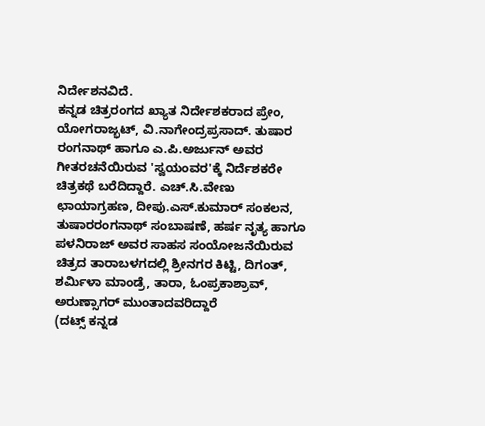ನಿರ್ದೇಶನವಿದೆ.
ಕನ್ನಡ ಚಿತ್ರರಂಗದ ಖ್ಯಾತ ನಿರ್ದೇಶಕರಾದ ಪ್ರೇಂ, ಯೋಗರಾಜ್ಭಟ್, ವಿ.ನಾಗೇಂದ್ರಪ್ರಸಾದ್. ತುಷಾರ ರಂಗನಾಥ್ ಹಾಗೂ ಎ.ಪಿ.ಅರ್ಜುನ್ ಅವರ ಗೀತರಚನೆಯಿರುವ 'ಸ್ವಯಂವರ'ಕ್ಕೆ ನಿರ್ದೆಶಕರೇ ಚಿತ್ರಕಥೆ ಬರೆದಿದ್ದಾರೆ. ಎಚ್.ಸಿ.ವೇಣು ಛಾಯಾಗ್ರಹಣ, ದೀಪು.ಎಸ್.ಕುಮಾರ್ ಸಂಕಲನ, ತುಷಾರರಂಗನಾಥ್ ಸಂಬಾಷಣೆ, ಹರ್ಷ ನೃತ್ಯ ಹಾಗೂ ಪಳನಿರಾಜ್ ಅವರ ಸಾಹಸ ಸಂಯೋಜನೆಯಿರುವ ಚಿತ್ರದ ತಾರಾಬಳಗದಲ್ಲಿ ಶ್ರೀನಗರ ಕಿಟ್ಟಿ, ದಿಗಂತ್, ಶರ್ಮಿಳಾ ಮಾಂಡ್ರೆ, ತಾರಾ, ಓಂಪ್ರಕಾಶ್ರಾವ್, ಅರುಣ್ಸಾಗರ್ ಮುಂತಾದವರಿದ್ದಾರೆ
(ದಟ್ಸ್ ಕನ್ನಡ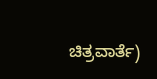ಚಿತ್ರವಾರ್ತೆ)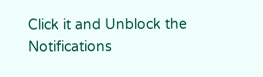Click it and Unblock the Notifications